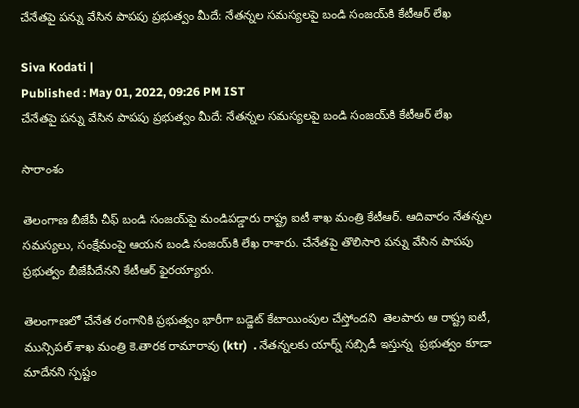చేనేతపై పన్ను వేసిన పాపపు ప్రభుత్వం మీదే: నేతన్నల సమస్యలపై బండి సంజయ్‌కి కేటీఆర్ లేఖ

Siva Kodati |
Published : May 01, 2022, 09:26 PM IST
చేనేతపై పన్ను వేసిన పాపపు ప్రభుత్వం మీదే: నేతన్నల సమస్యలపై బండి సంజయ్‌కి కేటీఆర్ లేఖ

సారాంశం

తెలంగాణ బీజేపీ చీఫ్ బండి సంజయ్‌పై మండిపడ్డారు రాష్ట్ర ఐటీ శాఖ మంత్రి కేటీఆర్. ఆదివారం నేతన్నల సమస్యలు, సంక్షేమంపై ఆయన బండి సంజయ్‌కి లేఖ రాశారు. చేనేతపై తొలిసారి పన్ను వేసిన పాపపు ప్రభుత్వం బీజేపీదేనని కేటీఆర్ ఫైరయ్యారు.

తెలంగాణలో చేనేత రంగానికి ప్రభుత్వం భారీగా బడ్జెట్‌ కేటాయింపుల చేస్తోందని  తెలపారు ఆ రాష్ట్ర ఐటీ, మున్సిపల్ శాఖ మంత్రి కె.తారక రామారావు (ktr)  . నేతన్నలకు యార్న్‌ సబ్సిడీ ఇస్తున్న  ప్రభుత్వం కూడా మాదేనని స్పష్టం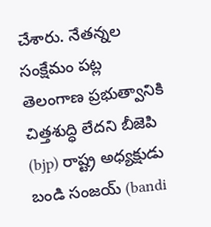చేశారు. నేతన్నల  సంక్షేమం పట్ల తెలంగాణ ప్రభుత్వానికి చిత్తశుద్ధి లేదని బీజెపి (bjp) రాష్ట్ర అధ్యక్షుడు బండి సంజయ్ (bandi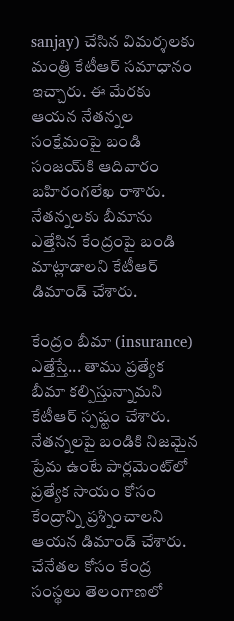sanjay) చేసిన విమర్శలకు మంత్రి కేటీఆర్ సమాధానం ఇచ్చారు. ఈ మేరకు ఆయన నేతన్నల సంక్షేమంపై బండి సంజయ్‌కి ఆదివారం బహిరంగలేఖ రాశారు. నేతన్నలకు బీమాను ఎత్తేసిన కేంద్రంపై బండి మాట్లాడాలని కేటీఆర్ డిమాండ్ చేశారు.

కేంద్రం బీమా (insurance) ఎత్తేస్తే... తాము ప్రత్యేక బీమా కల్పిస్తున్నామని కేటీఆర్ స్పష్టం చేశారు. నేతన్నలపై బండికి నిజమైన ప్రేమ ఉంటే పార్లమెంట్‌లో ప్రత్యేక సాయం కోసం కేంద్రాన్ని ప్రశ్నించాలని ఆయన డిమాండ్ చేశారు. చేనేతల కోసం కేంద్ర సంస్థలు తెలంగాణలో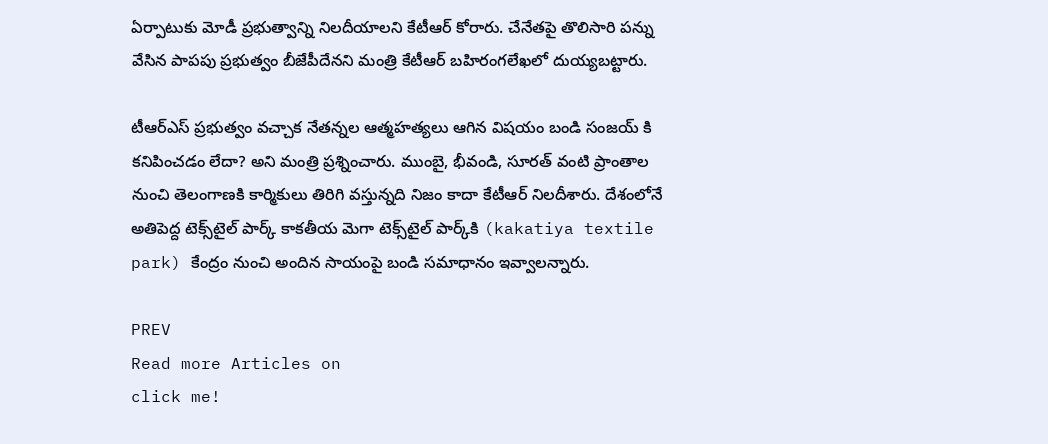ఏర్పాటుకు మోడీ ప్రభుత్వాన్ని నిలదీయాలని కేటీఆర్ కోరారు. చేనేతపై తొలిసారి పన్ను వేసిన పాపపు ప్రభుత్వం బీజేపీదేనని మంత్రి కేటీఆర్ బహిరంగలేఖలో దుయ్యబట్టారు.

టీఆర్ఎస్ ప్రభుత్వం వచ్చాక నేతన్నల ఆత్మహత్యలు ఆగిన విషయం బండి సంజయ్ కి కనిపించడం లేదా? అని మంత్రి ప్రశ్నించారు. ముంబై, భీవండి, సూరత్ వంటి ప్రాంతాల నుంచి తెలంగాణకి కార్మికులు తిరిగి వస్తున్నది నిజం కాదా కేటీఆర్ నిలదీశారు. దేశంలోనే అతిపెద్ద టెక్స్‌టైల్ పార్క్ కాకతీయ మెగా టెక్స్‌టైల్ పార్క్‌కి (kakatiya textile park) కేంద్రం నుంచి అందిన సాయంపై బండి సమాధానం ఇవ్వాలన్నారు.

PREV
Read more Articles on
click me!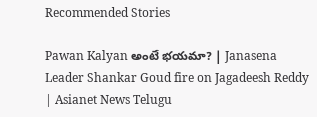Recommended Stories

Pawan Kalyan అంటే భయమా? | Janasena Leader Shankar Goud fire on Jagadeesh Reddy | Asianet News Telugu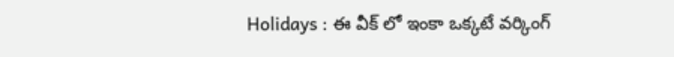Holidays : ఈ వీక్ లో ఇంకా ఒక్కటే వర్కింగ్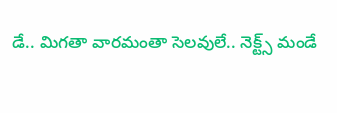డే.. మిగతా వారమంతా సెలవులే.. నెక్ట్స్ మండే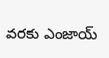వరకు ఎంజాయ్